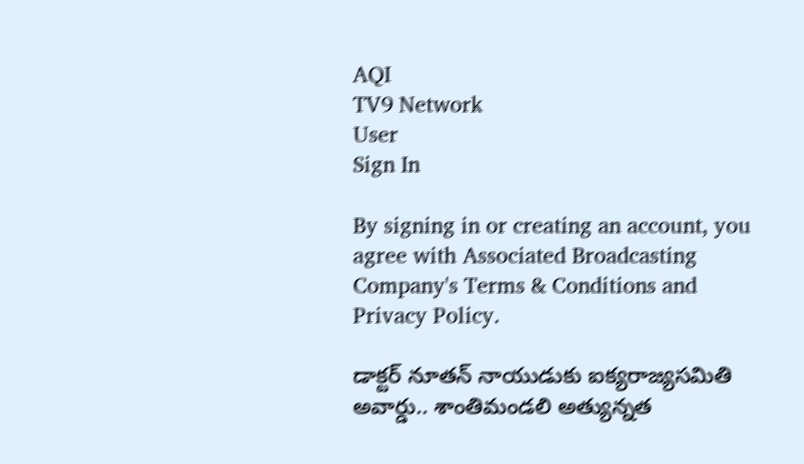AQI
TV9 Network
User
Sign In

By signing in or creating an account, you agree with Associated Broadcasting Company's Terms & Conditions and Privacy Policy.

డాక్టర్ నూతన్ నాయుడుకు ఐక్యరాజ్యసమితి అవార్డు.. శాంతిమండలి అత్యున్నత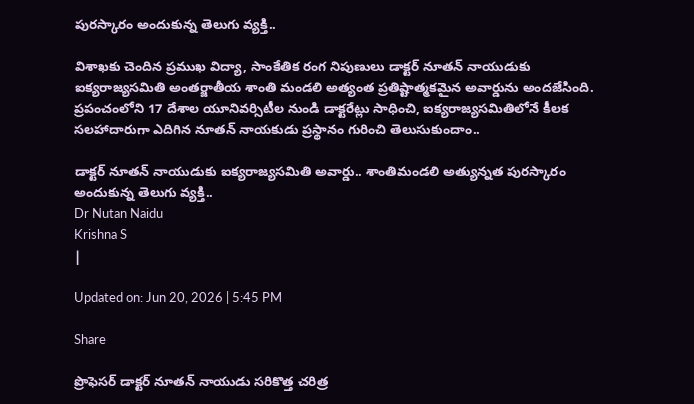పురస్కారం అందుకున్న తెలుగు వ్యక్తి..

విశాఖకు చెందిన ప్రముఖ విద్యా, సాంకేతిక రంగ నిపుణులు డాక్టర్ నూతన్ నాయుడుకు ఐక్యరాజ్యసమితి అంతర్జాతీయ శాంతి మండలి అత్యంత ప్రతిష్టాత్మకమైన అవార్డును అందజేసింది. ప్రపంచంలోని 17 దేశాల యూనివర్సిటీల నుండి డాక్టరేట్లు సాధించి, ఐక్యరాజ్యసమితిలోనే కీలక సలహాదారుగా ఎదిగిన నూతన్ నాయకుడు ప్రస్థానం గురించి తెలుసుకుందాం..

డాక్టర్ నూతన్ నాయుడుకు ఐక్యరాజ్యసమితి అవార్డు.. శాంతిమండలి అత్యున్నత పురస్కారం అందుకున్న తెలుగు వ్యక్తి..
Dr Nutan Naidu
Krishna S
|

Updated on: Jun 20, 2026 | 5:45 PM

Share

ప్రొఫెసర్ డాక్టర్ నూతన్ నాయుడు సరికొత్త చరిత్ర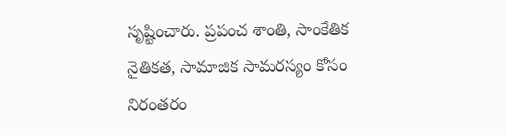సృష్టించారు. ప్రపంచ శాంతి, సాంకేతిక నైతికత, సామాజిక సామరస్యం కోసం నిరంతరం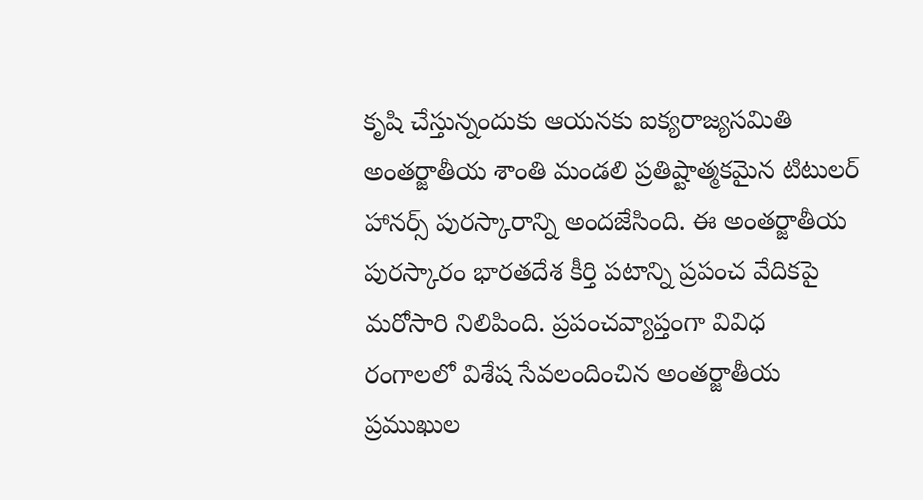కృషి చేస్తున్నందుకు ఆయనకు ఐక్యరాజ్యసమితి అంతర్జాతీయ శాంతి మండలి ప్రతిష్టాత్మకమైన టిటులర్ హానర్స్ పురస్కారాన్ని అందజేసింది. ఈ అంతర్జాతీయ పురస్కారం భారతదేశ కీర్తి పటాన్ని ప్రపంచ వేదికపై మరోసారి నిలిపింది. ప్రపంచవ్యాప్తంగా వివిధ రంగాలలో విశేష సేవలందించిన అంతర్జాతీయ ప్రముఖుల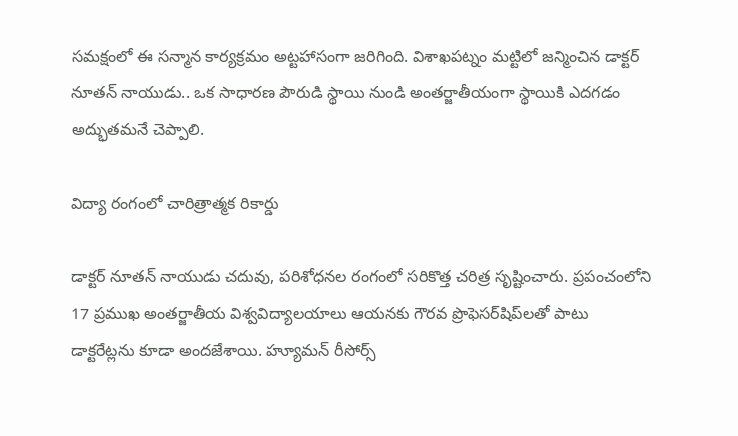సమక్షంలో ఈ సన్మాన కార్యక్రమం అట్టహాసంగా జరిగింది. విశాఖపట్నం మట్టిలో జన్మించిన డాక్టర్ నూతన్ నాయుడు.. ఒక సాధారణ పౌరుడి స్థాయి నుండి అంతర్జాతీయంగా స్థాయికి ఎదగడం అద్భుతమనే చెప్పాలి.

విద్యా రంగంలో చారిత్రాత్మక రికార్డు

డాక్టర్ నూతన్ నాయుడు చదువు, పరిశోధనల రంగంలో సరికొత్త చరిత్ర సృష్టించారు. ప్రపంచంలోని 17 ప్రముఖ అంతర్జాతీయ విశ్వవిద్యాలయాలు ఆయనకు గౌరవ ప్రొఫెసర్‌షిప్‌లతో పాటు డాక్టరేట్లను కూడా అందజేశాయి. హ్యూమన్ రీసోర్స్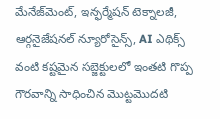మేనేజ్‌మెంట్, ఇన్ఫర్మేషన్ టెక్నాలజీ, ఆర్గనైజేషనల్ న్యూరోసైన్స్, AI ఎథిక్స్ వంటి కష్టమైన సబ్జెక్టులలో ఇంతటి గొప్ప గౌరవాన్ని సాధించిన మొట్టమొదటి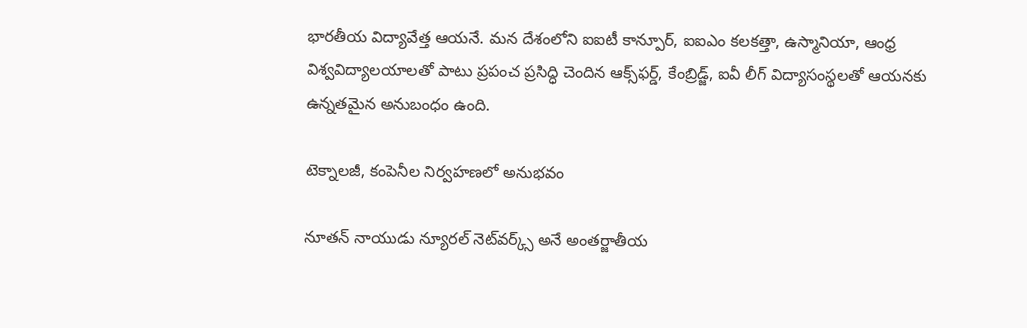భారతీయ విద్యావేత్త ఆయనే. మన దేశంలోని ఐఐటీ కాన్పూర్, ఐఐఎం కలకత్తా, ఉస్మానియా, ఆంధ్ర విశ్వవిద్యాలయాలతో పాటు ప్రపంచ ప్రసిద్ధి చెందిన ఆక్స్‌ఫర్డ్, కేంబ్రిడ్జ్, ఐవీ లీగ్ విద్యాసంస్థలతో ఆయనకు ఉన్నతమైన అనుబంధం ఉంది.

టెక్నాలజీ, కంపెనీల నిర్వహణలో అనుభవం

నూతన్ నాయుడు న్యూరల్ నెట్‌వర్క్స్ అనే అంతర్జాతీయ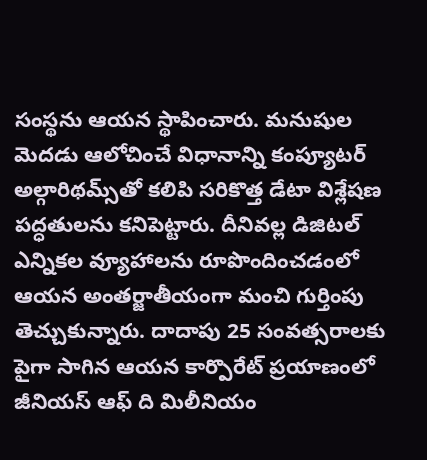సంస్థను ఆయన స్థాపించారు. మనుషుల మెదడు ఆలోచించే విధానాన్ని కంప్యూటర్ అల్గారిథమ్స్‌తో కలిపి సరికొత్త డేటా విశ్లేషణ పద్ధతులను కనిపెట్టారు. దీనివల్ల డిజిటల్ ఎన్నికల వ్యూహాలను రూపొందించడంలో ఆయన అంతర్జాతీయంగా మంచి గుర్తింపు తెచ్చుకున్నారు. దాదాపు 25 సంవత్సరాలకు పైగా సాగిన ఆయన కార్పొరేట్ ప్రయాణంలో జీనియస్ ఆఫ్ ది మిలీనియం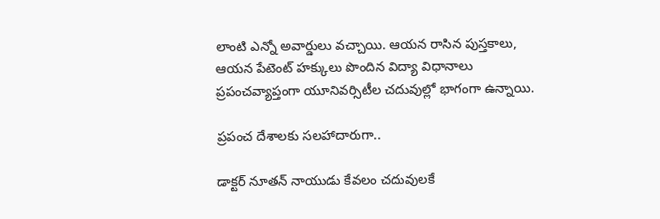లాంటి ఎన్నో అవార్డులు వచ్చాయి. ఆయన రాసిన పుస్తకాలు, ఆయన పేటెంట్ హక్కులు పొందిన విద్యా విధానాలు ప్రపంచవ్యాప్తంగా యూనివర్సిటీల చదువుల్లో భాగంగా ఉన్నాయి.

ప్రపంచ దేశాలకు సలహాదారుగా..

డాక్టర్ నూతన్ నాయుడు కేవలం చదువులకే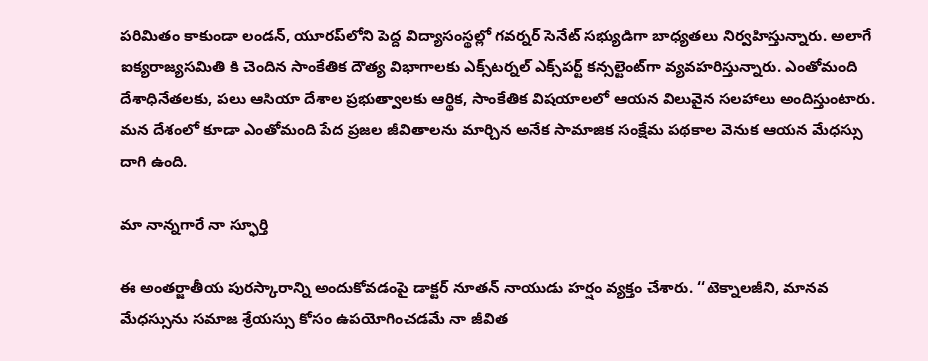పరిమితం కాకుండా లండన్, యూరప్‌లోని పెద్ద విద్యాసంస్థల్లో గవర్నర్ సెనేట్ సభ్యుడిగా బాధ్యతలు నిర్వహిస్తున్నారు. అలాగే ఐక్యరాజ్యసమితి కి చెందిన సాంకేతిక దౌత్య విభాగాలకు ఎక్స్‌టర్నల్ ఎక్స్‌పర్ట్ కన్సల్టెంట్‌గా వ్యవహరిస్తున్నారు. ఎంతోమంది దేశాధినేతలకు, పలు ఆసియా దేశాల ప్రభుత్వాలకు ఆర్థిక, సాంకేతిక విషయాలలో ఆయన విలువైన సలహాలు అందిస్తుంటారు. మన దేశంలో కూడా ఎంతోమంది పేద ప్రజల జీవితాలను మార్చిన అనేక సామాజిక సంక్షేమ పథకాల వెనుక ఆయన మేధస్సు దాగి ఉంది.

మా నాన్నగారే నా స్ఫూర్తి

ఈ అంతర్జాతీయ పురస్కారాన్ని అందుకోవడంపై డాక్టర్ నూతన్ నాయుడు హర్షం వ్యక్తం చేశారు. ‘‘టెక్నాలజీని, మానవ మేధస్సును సమాజ శ్రేయస్సు కోసం ఉపయోగించడమే నా జీవిత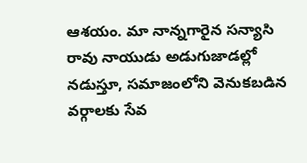ఆశయం. మా నాన్నగారైన సన్యాసి రావు నాయుడు అడుగుజాడల్లో నడుస్తూ, సమాజంలోని వెనుకబడిన వర్గాలకు సేవ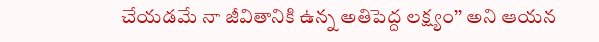చేయడమే నా జీవితానికి ఉన్న అతిపెద్ద లక్ష్యం’’ అని ఆయన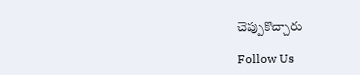చెప్పుకొచ్చారు

Follow Us